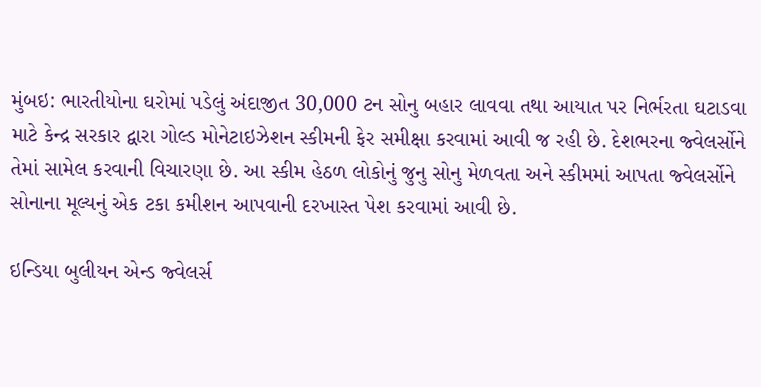મુંબઇ: ભારતીયોના ઘરોમાં પડેલું અંદાજીત 30,000 ટન સોનુ બહાર લાવવા તથા આયાત પર નિર્ભરતા ઘટાડવા માટે કેન્દ્ર સરકાર દ્વારા ગોલ્ડ મોનેટાઇઝેશન સ્કીમની ફેર સમીક્ષા કરવામાં આવી જ રહી છે. દેશભરના જ્વેલર્સોને તેમાં સામેલ કરવાની વિચારણા છે. આ સ્કીમ હેઠળ લોકોનું જુનુ સોનુ મેળવતા અને સ્કીમમાં આપતા જ્વેલર્સોને સોનાના મૂલ્યનું એક ટકા કમીશન આપવાની દરખાસ્ત પેશ કરવામાં આવી છે.

ઇન્ડિયા બુલીયન એન્ડ જ્વેલર્સ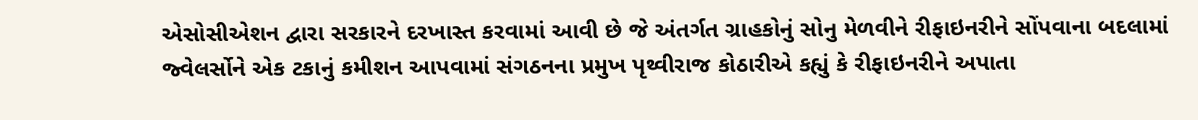એસોસીએશન દ્વારા સરકારને દરખાસ્ત કરવામાં આવી છે જે અંતર્ગત ગ્રાહકોનું સોનુ મેળવીને રીફાઇનરીને સોંપવાના બદલામાં જ્વેલર્સોને એક ટકાનું કમીશન આપવામાં સંગઠનના પ્રમુખ પૃથ્વીરાજ કોઠારીએ કહ્યું કે રીફાઇનરીને અપાતા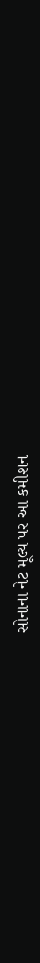સોનાના નેટ મૂલ્ય પર આ કમીશન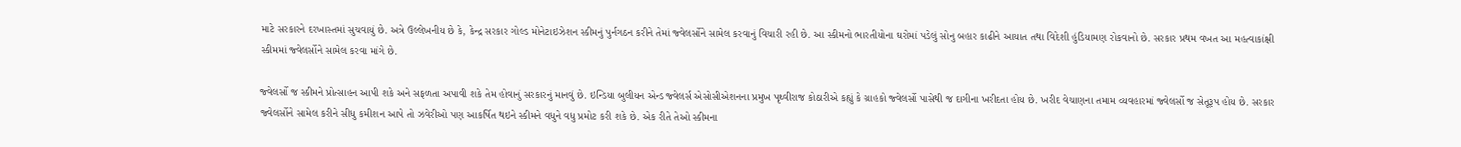માટે સરકારને દરખાસ્તમાં સુચવાયું છે. અત્રે ઉલ્લેખનીય છે કે, કેન્દ્ર સરકાર ગોલ્ડ મોનેટાઇઝેશન સ્કીમનું પુર્નગઠન કરીને તેમાં જ્વેલર્સોને સામેલ કરવાનું વિચારી રહી છે. આ સ્કીમનો ભારતીયોના ઘરોમાં પડેલું સોનુ બહાર કાઢીને આયાત તથા વિદેશી હુંડિયામણ રોકવાનો છે. સરકાર પ્રથમ વખત આ મહત્વાકાંક્ષી સ્કીમમાં જ્વેલર્સોને સામેલ કરવા માંગે છે.

જ્વેલર્સો જ સ્કીમને પ્રોત્સાહન આપી શકે અને સફળતા અપાવી શકે તેમ હોવાનું સરકારનું માનવું છે. ઇન્ડિયા બુલીયન એન્ડ જ્વેલર્સ એસોસીએશનના પ્રમુખ પૃથ્વીરાજ કોઠારીએ કહ્યું કે ગ્રાહકો જ્વેલર્સો પાસેથી જ દાગીના ખરીદતા હોય છે. ખરીદ વેચાણના તમામ વ્યવહારમાં જ્વેલર્સો જ સેતૂરૂપ હોય છે. સરકાર જ્વેલર્સોને સામેલ કરીને સીધુ કમીશન આપે તો ઝવેરીઓ પણ આકર્ષિત થઇને સ્કીમને વધુને વધુ પ્રમોટ કરી શકે છે. એક રીતે તેઓ સ્કીમના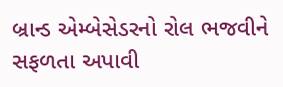બ્રાન્ડ એમ્બેસેડરનો રોલ ભજવીને સફળતા અપાવી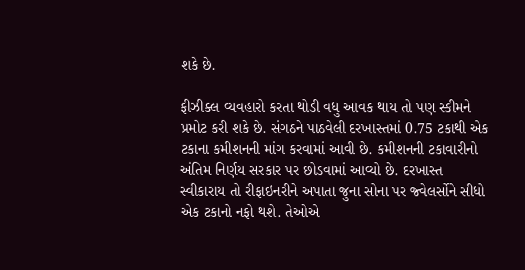શકે છે.

ફીઝીક્લ વ્યવહારો કરતા થોડી વધુ આવક થાય તો પણ સ્કીમને પ્રમોટ કરી શકે છે. સંગઠને પાઠવેલી દરખાસ્તમાં 0.75 ટકાથી એક ટકાના કમીશનની માંગ કરવામાં આવી છે. કમીશનની ટકાવારીનો અંતિમ નિર્ણય સરકાર પર છોડવામાં આવ્યો છે. દરખાસ્ત સ્વીકારાય તો રીફાઇનરીને અપાતા જુના સોના પર જ્વેલર્સોને સીધો એક ટકાનો નફો થશે. તેઓએ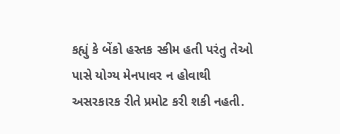કહ્યું કે બેંકો હસ્તક સ્કીમ હતી પરંતુ તેઓ પાસે યોગ્ય મેનપાવર ન હોવાથી અસરકારક રીતે પ્રમોટ કરી શકી નહતી.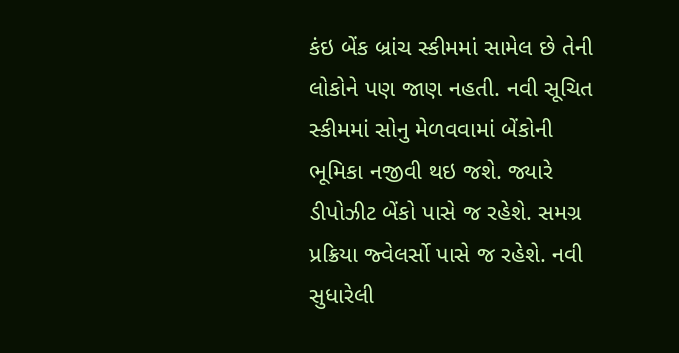કંઇ બેંક બ્રાંચ સ્કીમમાં સામેલ છે તેની લોકોને પણ જાણ નહતી. નવી સૂચિત સ્કીમમાં સોનુ મેળવવામાં બેંકોની ભૂમિકા નજીવી થઇ જશે. જ્યારે ડીપોઝીટ બેંકો પાસે જ રહેશે. સમગ્ર પ્રક્રિયા જ્વેલર્સો પાસે જ રહેશે. નવી સુધારેલી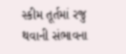સ્કીમ તૂર્તમાં રજુ થવાની સંભાવના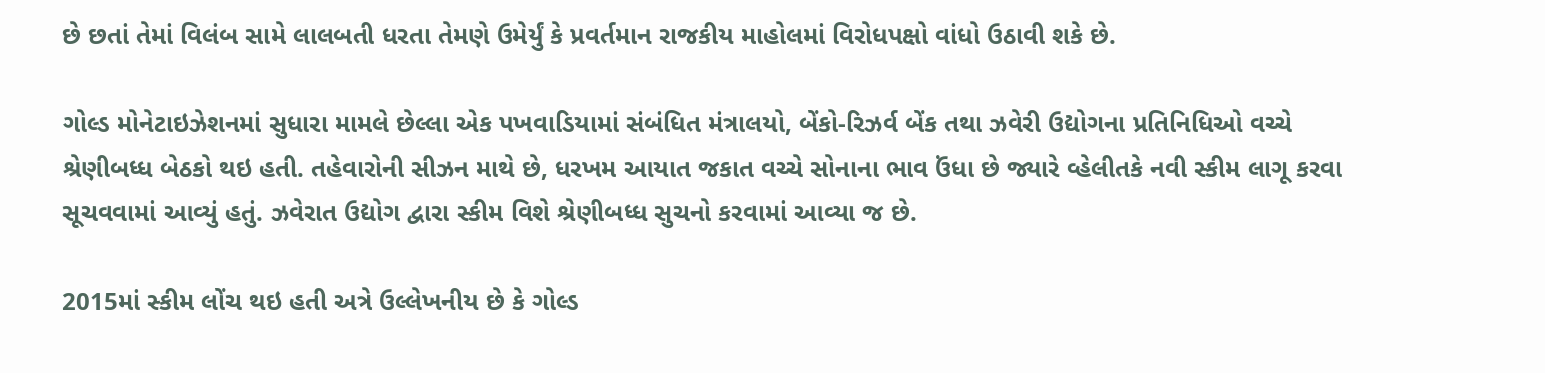છે છતાં તેમાં વિલંબ સામે લાલબતી ધરતા તેમણે ઉમેર્યું કે પ્રવર્તમાન રાજકીય માહોલમાં વિરોધપક્ષો વાંધો ઉઠાવી શકે છે.

ગોલ્ડ મોનેટાઇઝેશનમાં સુધારા મામલે છેલ્લા એક પખવાડિયામાં સંબંધિત મંત્રાલયો, બેંકો-રિઝર્વ બેંક તથા ઝવેરી ઉદ્યોગના પ્રતિનિધિઓ વચ્ચે શ્રેણીબધ્ધ બેઠકો થઇ હતી. તહેવારોની સીઝન માથે છે, ધરખમ આયાત જકાત વચ્ચે સોનાના ભાવ ઉંધા છે જ્યારે વ્હેલીતકે નવી સ્કીમ લાગૂ કરવા સૂચવવામાં આવ્યું હતું. ઝવેરાત ઉદ્યોગ દ્વારા સ્કીમ વિશે શ્રેણીબધ્ધ સુચનો કરવામાં આવ્યા જ છે.

2015માં સ્કીમ લોંચ થઇ હતી અત્રે ઉલ્લેખનીય છે કે ગોલ્ડ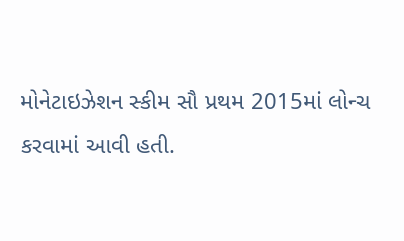મોનેટાઇઝેશન સ્કીમ સૌ પ્રથમ 2015માં લોન્ચ કરવામાં આવી હતી.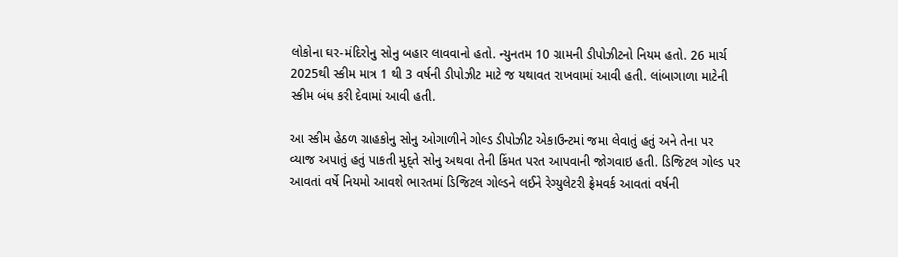લોકોના ઘર-મંદિરોનુ સોનુ બહાર લાવવાનો હતો. ન્યુનતમ 10 ગ્રામની ડીપોઝીટનો નિયમ હતો. 26 માર્ચ 2025થી સ્કીમ માત્ર 1 થી 3 વર્ષની ડીપોઝીટ માટે જ યથાવત રાખવામાં આવી હતી. લાંબાગાળા માટેની સ્કીમ બંધ કરી દેવામાં આવી હતી.

આ સ્કીમ હેઠળ ગ્રાહકોનુ સોનુ ઓગાળીને ગોલ્ડ ડીપોઝીટ એકાઉન્ટમાં જમા લેવાતું હતું અને તેના પર વ્યાજ અપાતું હતું પાકતી મુદ્તે સોનુ અથવા તેની કિંમત પરત આપવાની જોગવાઇ હતી. ડિજિટલ ગોલ્ડ પર આવતાં વર્ષે નિયમો આવશે ભારતમાં ડિજિટલ ગોલ્ડને લઈને રેગ્યુલેટરી ફ્રેમવર્ક આવતાં વર્ષની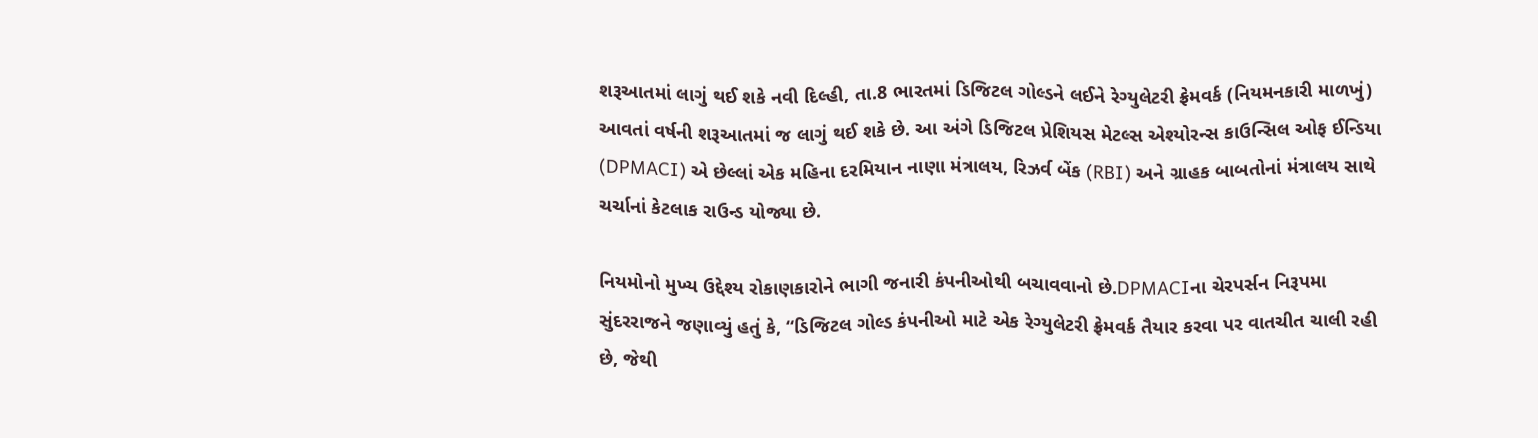શરૂઆતમાં લાગું થઈ શકે નવી દિલ્હી, તા.8 ભારતમાં ડિજિટલ ગોલ્ડને લઈને રેગ્યુલેટરી ફ્રેમવર્ક (નિયમનકારી માળખું) આવતાં વર્ષની શરૂઆતમાં જ લાગું થઈ શકે છે. આ અંગે ડિજિટલ પ્રેશિયસ મેટલ્સ એશ્યોરન્સ કાઉન્સિલ ઓફ ઈન્ડિયા (DPMACI) એ છેલ્લાં એક મહિના દરમિયાન નાણા મંત્રાલય, રિઝર્વ બેંક (RBI) અને ગ્રાહક બાબતોનાં મંત્રાલય સાથે ચર્ચાનાં કેટલાક રાઉન્ડ યોજ્યા છે.

નિયમોનો મુખ્ય ઉદ્દેશ્ય રોકાણકારોને ભાગી જનારી કંપનીઓથી બચાવવાનો છે.DPMACIના ચેરપર્સન નિરૂપમા સુંદરરાજને જણાવ્યું હતું કે, “ડિજિટલ ગોલ્ડ કંપનીઓ માટે એક રેગ્યુલેટરી ફ્રેમવર્ક તૈયાર કરવા પર વાતચીત ચાલી રહી છે, જેથી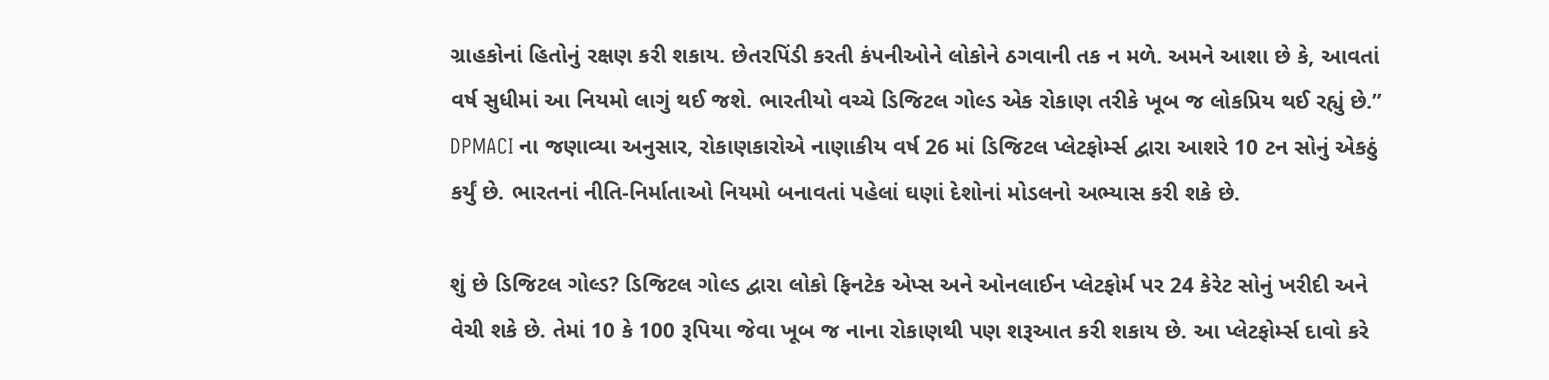ગ્રાહકોનાં હિતોનું રક્ષણ કરી શકાય. છેતરપિંડી કરતી કંપનીઓને લોકોને ઠગવાની તક ન મળે. અમને આશા છે કે, આવતાં વર્ષ સુધીમાં આ નિયમો લાગું થઈ જશે. ભારતીયો વચ્ચે ડિજિટલ ગોલ્ડ એક રોકાણ તરીકે ખૂબ જ લોકપ્રિય થઈ રહ્યું છે.” DPMACI ના જણાવ્યા અનુસાર, રોકાણકારોએ નાણાકીય વર્ષ 26 માં ડિજિટલ પ્લેટફોર્મ્સ દ્વારા આશરે 10 ટન સોનું એકઠું કર્યું છે. ભારતનાં નીતિ-નિર્માતાઓ નિયમો બનાવતાં પહેલાં ઘણાં દેશોનાં મોડલનો અભ્યાસ કરી શકે છે.

શું છે ડિજિટલ ગોલ્ડ? ડિજિટલ ગોલ્ડ દ્વારા લોકો ફિનટેક એપ્સ અને ઓનલાઈન પ્લેટફોર્મ પર 24 કેરેટ સોનું ખરીદી અને વેચી શકે છે. તેમાં 10 કે 100 રૂપિયા જેવા ખૂબ જ નાના રોકાણથી પણ શરૂઆત કરી શકાય છે. આ પ્લેટફોર્મ્સ દાવો કરે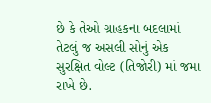છે કે તેઓ ગ્રાહકના બદલામાં તેટલું જ અસલી સોનું એક સુરક્ષિત વોલ્ટ (તિજોરી) માં જમા રાખે છે.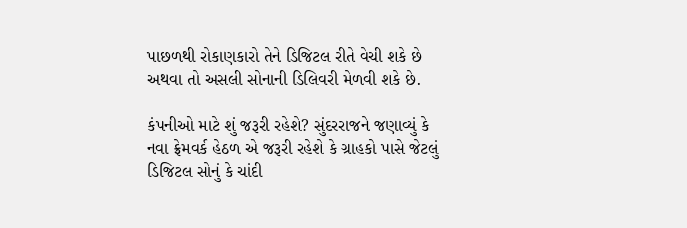પાછળથી રોકાણકારો તેને ડિજિટલ રીતે વેચી શકે છે અથવા તો અસલી સોનાની ડિલિવરી મેળવી શકે છે.

કંપનીઓ માટે શું જરૂરી રહેશે? સુંદરરાજને જણાવ્યું કે નવા ફ્રેમવર્ક હેઠળ એ જરૂરી રહેશે કે ગ્રાહકો પાસે જેટલું ડિજિટલ સોનું કે ચાંદી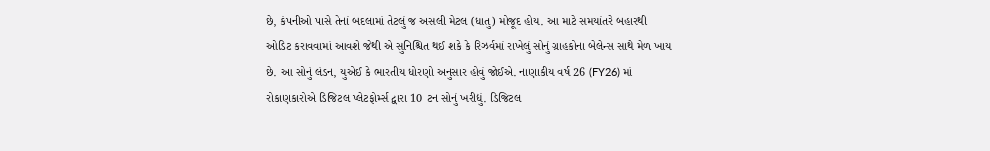છે, કંપનીઓ પાસે તેનાં બદલામાં તેટલું જ અસલી મેટલ (ધાતુ) મોજૂદ હોય. આ માટે સમયાંતરે બહારથી ઓડિટ કરાવવામાં આવશે જેથી એ સુનિશ્ચિત થઈ શકે કે રિઝર્વમાં રાખેલું સોનું ગ્રાહકોના બેલેન્સ સાથે મેળ ખાય છે. આ સોનું લંડન, યુએઈ કે ભારતીય ધોરણો અનુસાર હોવું જોઈએ. નાણાકીય વર્ષ 26 (FY26) માં રોકાણકારોએ ડિજિટલ પ્લેટફોર્મ્સ દ્વારા 10 ટન સોનું ખરીદ્યું. ડિજિટલ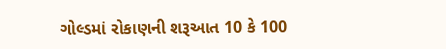ગોલ્ડમાં રોકાણની શરૂઆત 10 કે 100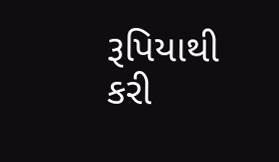રૂપિયાથી કરી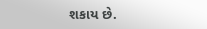શકાય છે.